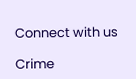Connect with us

Crime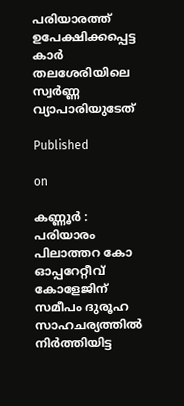പരിയാരത്ത് ഉപേക്ഷിക്കപ്പെട്ട കാർ തലശേരിയിലെ സ്വർണ്ണ വ്യാപാരിയുടേത്

Published

on

കണ്ണൂർ : പരിയാരം പിലാത്തറ കോ ഓപ്പറേറ്റീവ് കോളേജിന് സമീപം ദുരൂഹ സാഹചര്യത്തിൽ നിർത്തിയിട്ട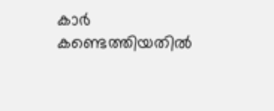കാർ കണ്ടെത്തിയതിൽ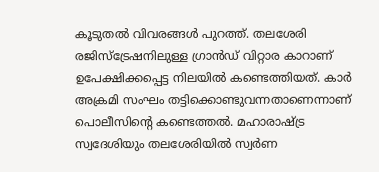കൂടുതൽ വിവരങ്ങൾ പുറത്ത്. തലശേരി രജിസ്‌ട്രേഷനിലുള്ള ഗ്രാൻഡ് വിറ്റാര കാറാണ് ഉപേക്ഷിക്കപ്പെട്ട നിലയിൽ കണ്ടെത്തിയത്. കാ‌ർ അക്രമി സംഘം തട്ടിക്കൊണ്ടുവന്നതാണെന്നാണ് പൊലീസിന്റെ കണ്ടെത്തൽ. മഹാരാഷ്‌ട്ര സ്വദേശിയും തലശേരിയിൽ സ്വർണ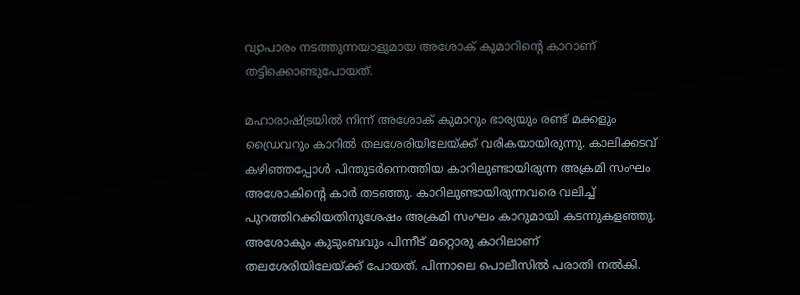വ്യാപാരം നടത്തുന്നയാളുമായ അശോക് കുമാറിന്റെ കാറാണ് തട്ടിക്കൊണ്ടുപോയത്.

മഹാരാഷ്‌ട്രയിൽ നിന്ന് അശോക് കുമാറും ഭാര്യയും രണ്ട് മക്കളും ഡ്രൈവറും കാറിൽ തലശേരിയിലേയ്ക്ക് വരികയായിരുന്നു. കാലിക്കടവ് കഴിഞ്ഞപ്പോൾ പിന്തുടർന്നെത്തിയ കാറിലുണ്ടായിരുന്ന അക്രമി സംഘം അശോകിന്റെ കാർ തടഞ്ഞു. കാറിലുണ്ടായിരുന്നവരെ വലിച്ച് പുറത്തിറക്കിയതിനുശേഷം അക്രമി സംഘം കാറുമായി കടന്നുകളഞ്ഞു. അശോകും കുടുംബവും പിന്നീട് മറ്റൊരു കാറിലാണ് തലശേരിയിലേയ്ക്ക് പോയത്. പിന്നാലെ പൊലീസിൽ പരാതി നൽകി.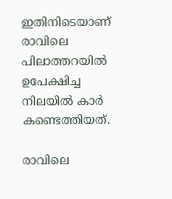ഇതിനിടെയാണ് രാവിലെ പിലാത്തറയിൽ ഉപേക്ഷിച്ച നിലയിൽ കാർ കണ്ടെത്തിയത്.

രാവിലെ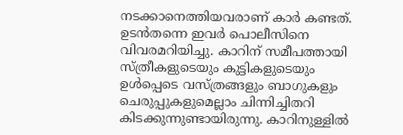നടക്കാനെത്തിയവരാണ് കാർ കണ്ടത്. ഉടൻതന്നെ ഇവർ പൊലീസിനെ വിവരമറിയിച്ചു. കാറിന് സമീപത്തായി സ്‌ത്രീകളുടെയും കുട്ടികളുടെയും ഉൾപ്പെടെ വസ്‌ത്രങ്ങളും ബാഗുകളും ചെരുപ്പുകളുമെല്ലാം ചിന്നിച്ചിതറി കിടക്കുന്നുണ്ടായിരുന്നു. കാറിനുള്ളിൽ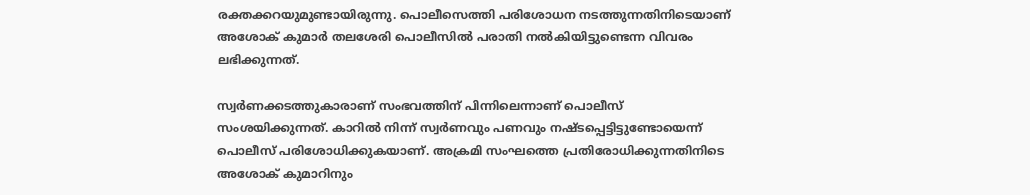രക്തക്കറയുമുണ്ടായിരുന്നു. പൊലീസെത്തി പരിശോധന നടത്തുന്നതിനിടെയാണ് അശോക് കുമാർ തലശേരി പൊലീസിൽ പരാതി നൽകിയിട്ടുണ്ടെന്ന വിവരം ലഭിക്കുന്നത്.

സ്വർണക്കടത്തുകാരാണ് സംഭവത്തിന് പിന്നിലെന്നാണ് പൊലീസ് സംശയിക്കുന്നത്. കാറിൽ നിന്ന് സ്വർണവും പണവും നഷ്ടപ്പെട്ടിട്ടുണ്ടോയെന്ന് പൊലീസ് പരിശോധിക്കുകയാണ്. അക്രമി സംഘത്തെ പ്രതിരോധിക്കുന്നതിനിടെ അശോക് കുമാറിനും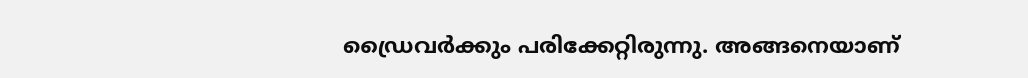ഡ്രൈവർക്കും പരിക്കേറ്റിരുന്നു. അങ്ങനെയാണ്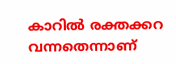കാറിൽ രക്തക്കറ വന്നതെന്നാണ്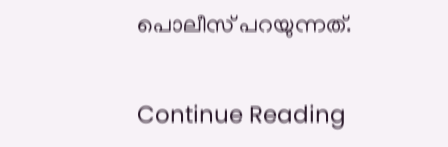പൊലീസ് പറയുന്നത്.

Continue Reading